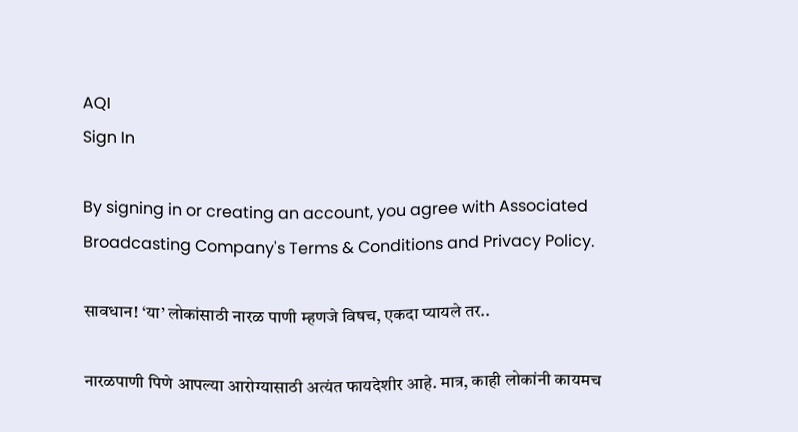AQI
Sign In

By signing in or creating an account, you agree with Associated Broadcasting Company's Terms & Conditions and Privacy Policy.

सावधान! ‘या’ लोकांसाठी नारळ पाणी म्हणजे विषच, एकदा प्यायले तर..

नारळपाणी पिणे आपल्या आरोग्यासाठी अत्यंत फायदेशीर आहे. मात्र, काही लोकांनी कायमच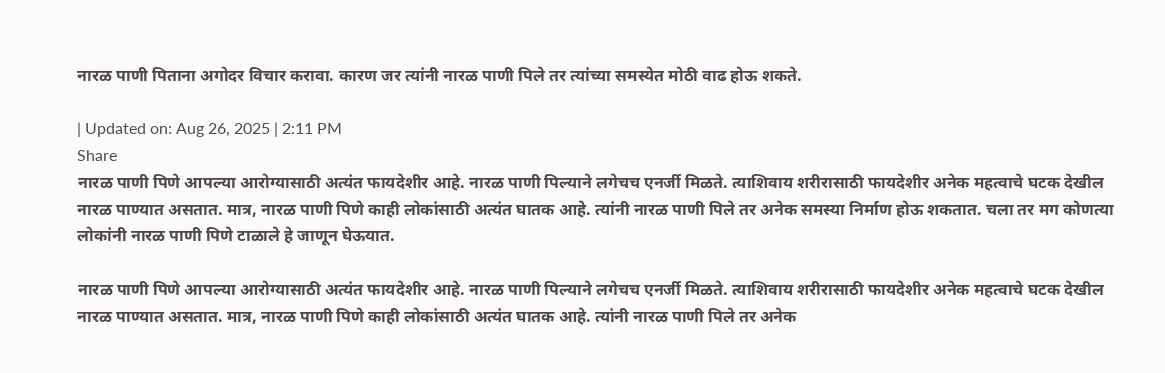नारळ पाणी पिताना अगोदर विचार करावा. कारण जर त्यांनी नारळ पाणी पिले तर त्यांच्या समस्येत मोठी वाढ होऊ शकते.

| Updated on: Aug 26, 2025 | 2:11 PM
Share
नारळ पाणी पिणे आपल्या आरोग्यासाठी अत्यंत फायदेशीर आहे. नारळ पाणी पिल्याने लगेचच एनर्जी मिळते. त्याशिवाय शरीरासाठी फायदेशीर अनेक महत्वाचे घटक देखील नारळ पाण्यात असतात. मात्र, नारळ पाणी पिणे काही लोकांसाठी अत्यंत घातक आहे. त्यांनी नारळ पाणी पिले तर अनेक समस्या निर्माण होऊ शकतात. चला तर मग कोणत्या लोकांनी नारळ पाणी पिणे टाळाले हे जाणून घेऊयात.

नारळ पाणी पिणे आपल्या आरोग्यासाठी अत्यंत फायदेशीर आहे. नारळ पाणी पिल्याने लगेचच एनर्जी मिळते. त्याशिवाय शरीरासाठी फायदेशीर अनेक महत्वाचे घटक देखील नारळ पाण्यात असतात. मात्र, नारळ पाणी पिणे काही लोकांसाठी अत्यंत घातक आहे. त्यांनी नारळ पाणी पिले तर अनेक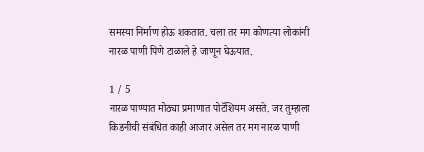समस्या निर्माण होऊ शकतात. चला तर मग कोणत्या लोकांनी नारळ पाणी पिणे टाळाले हे जाणून घेऊयात.

1 / 5
नारळ पाण्यात मोठ्या प्रमाणात पोटॅशियम असते. जर तुम्हाला किडनीची संबंधित काही आजार असेल तर मग नारळ पाणी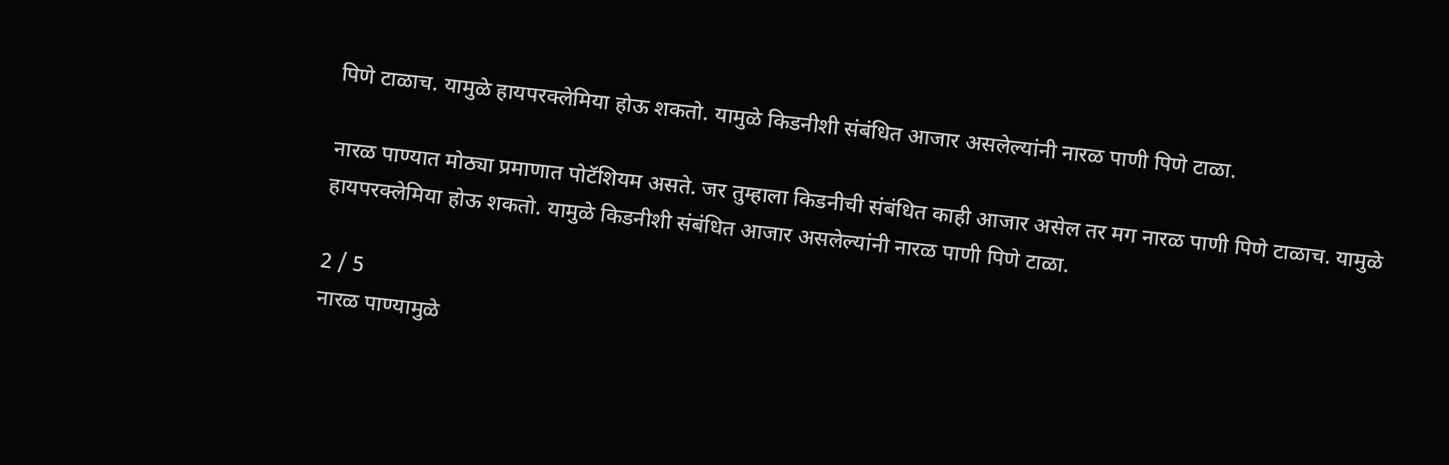पिणे टाळाच. यामुळे हायपरक्लेमिया होऊ शकतो. यामुळे किडनीशी संबंधित आजार असलेल्यांनी नारळ पाणी पिणे टाळा.

नारळ पाण्यात मोठ्या प्रमाणात पोटॅशियम असते. जर तुम्हाला किडनीची संबंधित काही आजार असेल तर मग नारळ पाणी पिणे टाळाच. यामुळे हायपरक्लेमिया होऊ शकतो. यामुळे किडनीशी संबंधित आजार असलेल्यांनी नारळ पाणी पिणे टाळा.

2 / 5
नारळ पाण्यामुळे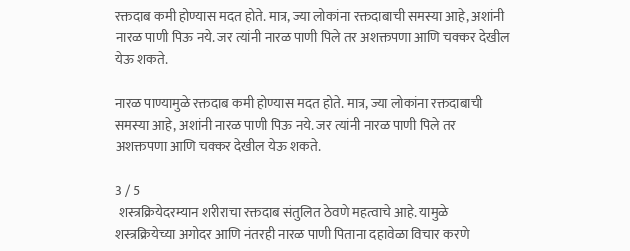रक्तदाब कमी होण्यास मदत होते. मात्र, ज्या लोकांना रक्तदाबाची समस्या आहे, अशांनी नारळ पाणी पिऊ नये. जर त्यांनी नारळ पाणी पिले तर अशक्तपणा आणि चक्कर देखील येऊ शकते.

नारळ पाण्यामुळे रक्तदाब कमी होण्यास मदत होते. मात्र, ज्या लोकांना रक्तदाबाची समस्या आहे, अशांनी नारळ पाणी पिऊ नये. जर त्यांनी नारळ पाणी पिले तर अशक्तपणा आणि चक्कर देखील येऊ शकते.

3 / 5
 शस्त्रक्रियेदरम्यान शरीराचा रक्तदाब संतुलित ठेवणे महत्वाचे आहे. यामुळे शस्त्रक्रियेच्या अगोदर आणि नंतरही नारळ पाणी पिताना दहावेळा विचार करणे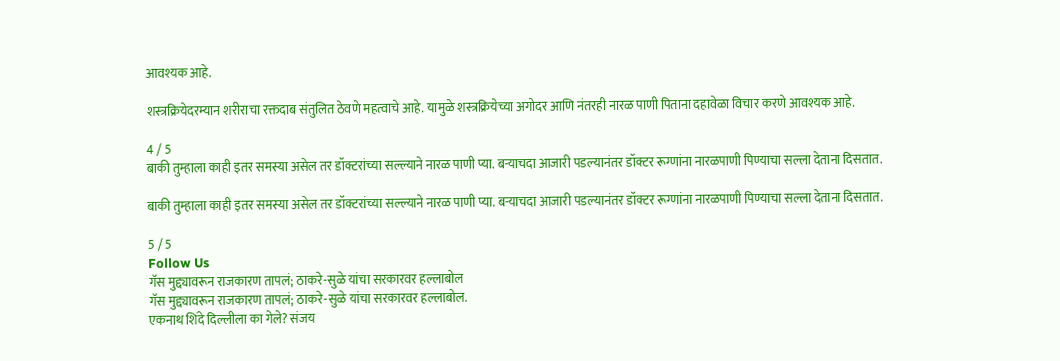आवश्यक आहे.

शस्त्रक्रियेदरम्यान शरीराचा रक्तदाब संतुलित ठेवणे महत्वाचे आहे. यामुळे शस्त्रक्रियेच्या अगोदर आणि नंतरही नारळ पाणी पिताना दहावेळा विचार करणे आवश्यक आहे.

4 / 5
बाकी तुम्हाला काही इतर समस्या असेल तर डॉक्टरांच्या सल्ल्याने नारळ पाणी प्या. बऱ्याचदा आजारी पडल्यानंतर डॉक्टर रूग्णांना नारळपाणी पिण्याचा सल्ला देताना दिसतात.

बाकी तुम्हाला काही इतर समस्या असेल तर डॉक्टरांच्या सल्ल्याने नारळ पाणी प्या. बऱ्याचदा आजारी पडल्यानंतर डॉक्टर रूग्णांना नारळपाणी पिण्याचा सल्ला देताना दिसतात.

5 / 5
Follow Us
गॅस मुद्द्यावरून राजकारण तापलं; ठाकरे-सुळे यांचा सरकारवर हल्लाबोल
गॅस मुद्द्यावरून राजकारण तापलं; ठाकरे-सुळे यांचा सरकारवर हल्लाबोल.
एकनाथ शिंदे दिल्लीला का गेले? संजय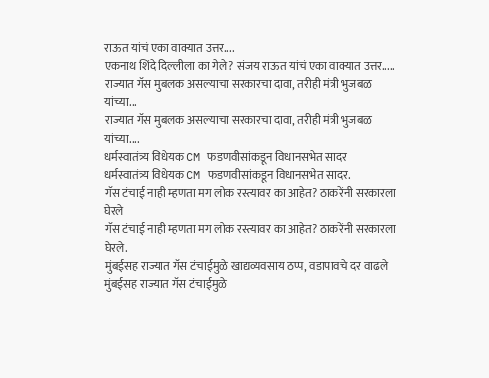राऊत यांचं एका वाक्यात उत्तर....
एकनाथ शिंदे दिल्लीला का गेले? संजय राऊत यांचं एका वाक्यात उत्तर.....
राज्यात गॅस मुबलक असल्याचा सरकारचा दावा, तरीही मंत्री भुजबळ यांच्या...
राज्यात गॅस मुबलक असल्याचा सरकारचा दावा, तरीही मंत्री भुजबळ यांच्या....
धर्मस्वातंत्र्य विधेयक CM फडणवीसांकडून विधानसभेत सादर
धर्मस्वातंत्र्य विधेयक CM फडणवीसांकडून विधानसभेत सादर.
गॅस टंचाई नाही म्हणता मग लोक रस्त्यावर का आहेत? ठाकरेंनी सरकारला घेरले
गॅस टंचाई नाही म्हणता मग लोक रस्त्यावर का आहेत? ठाकरेंनी सरकारला घेरले.
मुंबईसह राज्यात गॅस टंचाईमुळे खाद्यव्यवसाय ठप्प, वडापावचे दर वाढले
मुंबईसह राज्यात गॅस टंचाईमुळे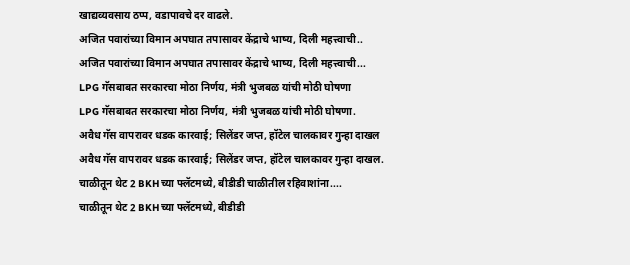खाद्यव्यवसाय ठप्प, वडापावचे दर वाढले.
अजित पवारांच्या विमान अपघात तपासावर केंद्राचे भाष्य, दिली महत्त्वाची..
अजित पवारांच्या विमान अपघात तपासावर केंद्राचे भाष्य, दिली महत्त्वाची...
LPG गॅसबाबत सरकारचा मोठा निर्णय, मंत्री भुजबळ यांची मोठी घोषणा
LPG गॅसबाबत सरकारचा मोठा निर्णय, मंत्री भुजबळ यांची मोठी घोषणा.
अवैध गॅस वापरावर धडक कारवाई; सिलेंडर जप्त, हॉटेल चालकावर गुन्हा दाखल
अवैध गॅस वापरावर धडक कारवाई; सिलेंडर जप्त, हॉटेल चालकावर गुन्हा दाखल.
चाळीतून थेट 2 BKHच्या फ्लॅटमध्ये, बीडीडी चाळीतील रहिवाशांना....
चाळीतून थेट 2 BKHच्या फ्लॅटमध्ये, बीडीडी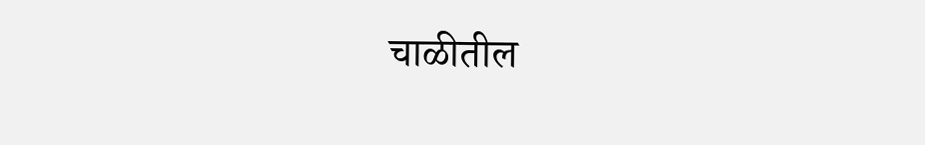चाळीतील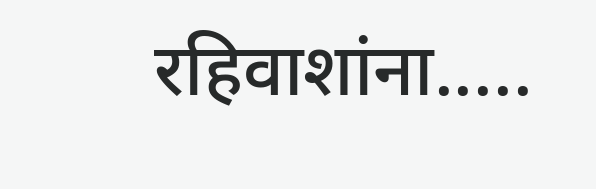रहिवाशांना.....